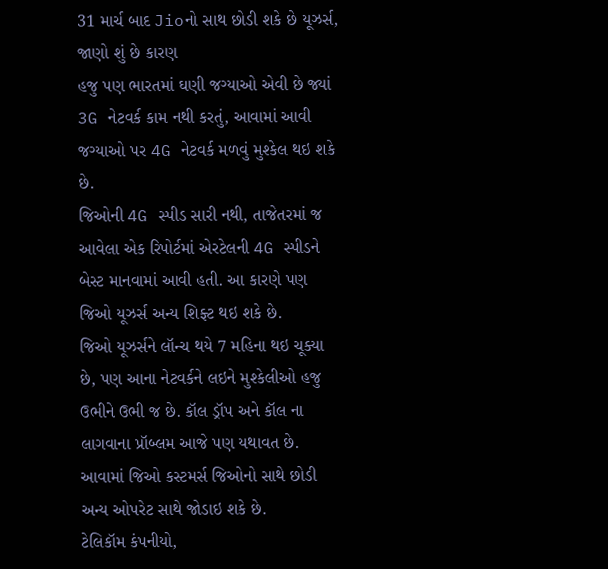31 માર્ચ બાદ Jioનો સાથ છોડી શકે છે યૂઝર્સ, જાણો શું છે કારણ
હજુ પણ ભારતમાં ઘણી જગ્યાઓ એવી છે જ્યાં 3G નેટવર્ક કામ નથી કરતું, આવામાં આવી જગ્યાઓ પર 4G નેટવર્ક મળવું મુશ્કેલ થઇ શકે છે.
જિઓની 4G સ્પીડ સારી નથી, તાજેતરમાં જ આવેલા એક રિપોર્ટમાં એરટેલની 4G સ્પીડને બેસ્ટ માનવામાં આવી હતી. આ કારણે પણ જિઓ યૂઝર્સ અન્ય શિફ્ટ થઇ શકે છે.
જિઓ યૂઝર્સને લૉન્ચ થયે 7 મહિના થઇ ચૂક્યા છે, પણ આના નેટવર્કને લઇને મુશ્કેલીઓ હજુ ઉભીને ઉભી જ છે. કૉલ ડ્રૉપ અને કૉલ ના લાગવાના પ્રૉબ્લમ આજે પણ યથાવત છે. આવામાં જિઓ કસ્ટમર્સ જિઓનો સાથે છોડી અન્ય ઓપરેટ સાથે જોડાઇ શકે છે.
ટેલિકૉમ કંપનીયો,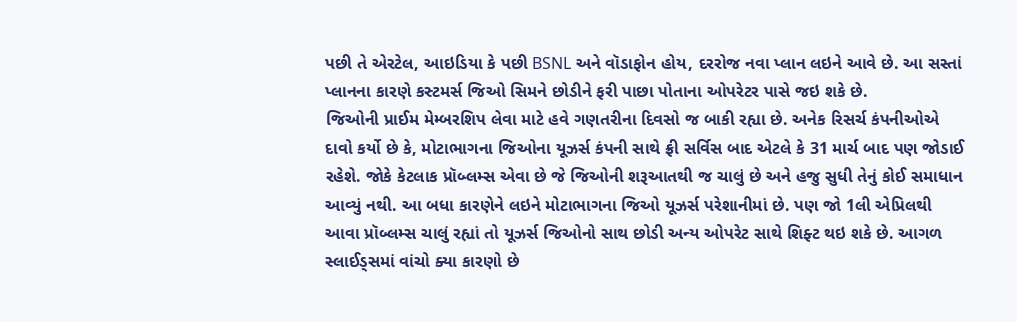પછી તે એરટેલ, આઇડિયા કે પછી BSNL અને વૉડાફોન હોય, દરરોજ નવા પ્લાન લઇને આવે છે. આ સસ્તાં પ્લાનના કારણે કસ્ટમર્સ જિઓ સિમને છોડીને ફરી પાછા પોતાના ઓપરેટર પાસે જઇ શકે છે.
જિઓની પ્રાઈમ મેમ્બરશિપ લેવા માટે હવે ગણતરીના દિવસો જ બાકી રહ્યા છે. અનેક રિસર્ચ કંપનીઓએ દાવો કર્યો છે કે, મોટાભાગના જિઓના યૂઝર્સ કંપની સાથે ફ્રી સર્વિસ બાદ એટલે કે 31 માર્ચ બાદ પણ જોડાઈ રહેશે. જોકે કેટલાક પ્રૉબ્લમ્સ એવા છે જે જિઓની શરૂઆતથી જ ચાલું છે અને હજુ સુધી તેનું કોઈ સમાધાન આવ્યું નથી. આ બધા કારણેને લઇને મોટાભાગના જિઓ યૂઝર્સ પરેશાનીમાં છે. પણ જો 1લી એપ્રિલથી આવા પ્રૉબ્લમ્સ ચાલું રહ્યાં તો યૂઝર્સ જિઓનો સાથ છોડી અન્ય ઓપરેટ સાથે શિફ્ટ થઇ શકે છે. આગળ સ્લાઈડ્સમાં વાંચો ક્યા કારણો છે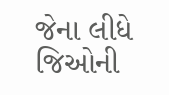જેના લીધે જિઓની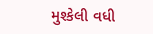મુશ્કેલી વધી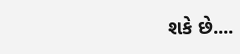શકે છે....